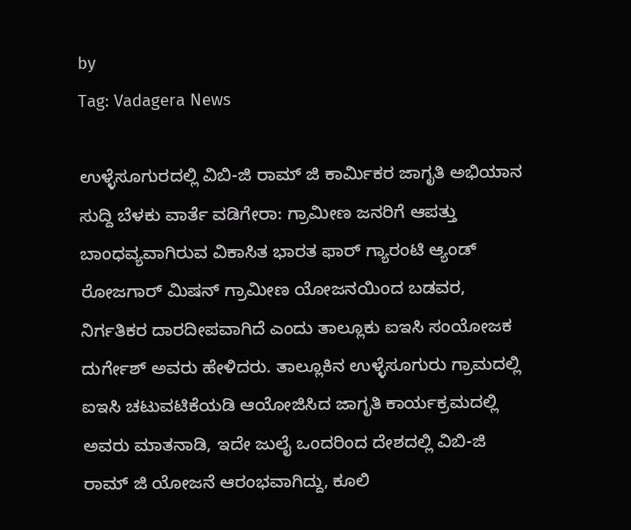by
Tag: Vadagera News

ಉಳ್ಳೆಸೂಗುರದಲ್ಲಿ ವಿಬಿ-ಜಿ ರಾಮ್ ಜಿ ಕಾರ್ಮಿಕರ ಜಾಗೃತಿ ಅಭಿಯಾನ
ಸುದ್ದಿ ಬೆಳಕು ವಾರ್ತೆ ವಡಿಗೇರಾ: ಗ್ರಾಮೀಣ ಜನರಿಗೆ ಆಪತ್ತು ಬಾಂಧವ್ಯವಾಗಿರುವ ವಿಕಾಸಿತ ಭಾರತ ಫಾರ್ ಗ್ಯಾರಂಟಿ ಆ್ಯಂಡ್ ರೋಜಗಾರ್ ಮಿಷನ್ ಗ್ರಾಮೀಣ ಯೋಜನಯಿಂದ ಬಡವರ, ನಿರ್ಗತಿಕರ ದಾರದೀಪವಾಗಿದೆ ಎಂದು ತಾಲ್ಲೂಕು ಐಇಸಿ ಸಂಯೋಜಕ ದುರ್ಗೇಶ್ ಅವರು ಹೇಳಿದರು. ತಾಲ್ಲೂಕಿನ ಉಳ್ಳೆಸೂಗುರು ಗ್ರಾಮದಲ್ಲಿ ಐಇಸಿ ಚಟುವಟಿಕೆಯಡಿ ಆಯೋಜಿಸಿದ ಜಾಗೃತಿ ಕಾರ್ಯಕ್ರಮದಲ್ಲಿ ಅವರು ಮಾತನಾಡಿ, ಇದೇ ಜುಲೈ ಒಂದರಿಂದ ದೇಶದಲ್ಲಿ ವಿಬಿ-ಜಿ ರಾಮ್ ಜಿ ಯೋಜನೆ ಆರಂಭವಾಗಿದ್ದು, ಕೂಲಿ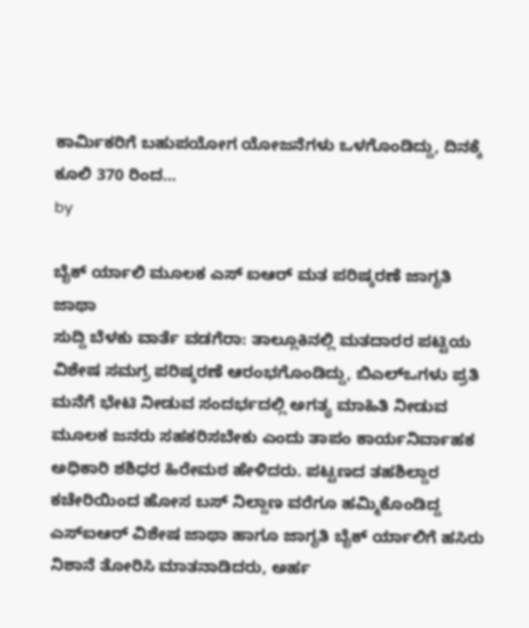ಕಾರ್ಮಿಕರಿಗೆ ಬಹುಪಯೋಗ ಯೋಜನೆಗಳು ಒಳಗೊಂಡಿದ್ದು, ದಿನಕ್ಕೆ ಕೂಲಿ 370 ರಿಂದ…
by

ಬೈಕ್ ರ್ಯಾಲಿ ಮೂಲಕ ಎಸ್ ಐಆರ್ ಮತ ಪರಿಷ್ಕರಣೆ ಜಾಗೃತಿ ಜಾಥಾ
ಸುದ್ದಿ ಬೆಳಕು ವಾರ್ತೆ ವಡಗೆರಾ: ತಾಲ್ಲೂಕಿನಲ್ಲಿ ಮತದಾರರ ಪಟ್ಟಿಯ ವಿಶೇಷ ಸಮಗ್ರ ಪರಿಷ್ಕರಣೆ ಆರಂಭಗೊಂಡಿದ್ದು, ಬಿಎಲ್ಒಗಳು ಪ್ರತಿ ಮನೆಗೆ ಭೇಟಿ ನೀಡುವ ಸಂದರ್ಭದಲ್ಲಿ ಅಗತ್ಯ ಮಾಹಿತಿ ನೀಡುವ ಮೂಲಕ ಜನರು ಸಹಕರಿಸಬೇಕು ಎಂದು ತಾಪಂ ಕಾರ್ಯನಿರ್ವಾಹಕ ಅಧಿಕಾರಿ ಶಶಿಧರ ಹಿರೇಮಠ ಹೇಳಿದರು. ಪಟ್ಟಣದ ತಹಶಿಲ್ದಾರ ಕಚೇರಿಯಿಂದ ಹೋಸ ಬಸ್ ನಿಲ್ದಾಣ ವರೆಗೂ ಹಮ್ಮಿಕೊಂಡಿದ್ದ ಎಸ್ಐಆರ್ ವಿಶೇಷ ಜಾಥಾ ಹಾಗೂ ಜಾಗೃತಿ ಬೈಕ್ ರ್ಯಾಲಿಗೆ ಹಸಿರು ನಿಶಾನೆ ತೋರಿಸಿ ಮಾತನಾಡಿದರು, ಅರ್ಹ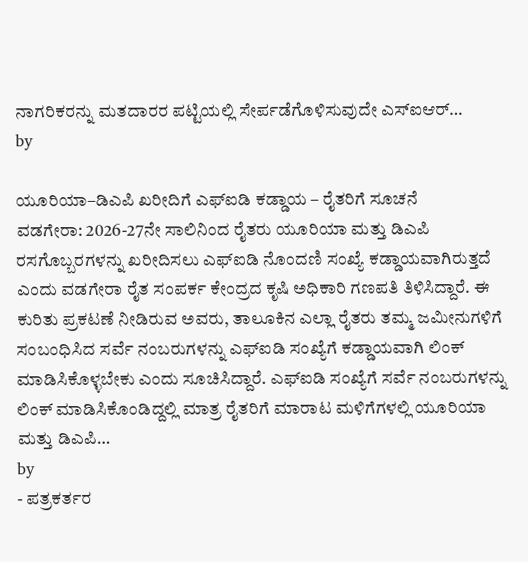ನಾಗರಿಕರನ್ನು ಮತದಾರರ ಪಟ್ಟಿಯಲ್ಲಿ ಸೇರ್ಪಡೆಗೊಳಿಸುವುದೇ ಎಸ್ಐಆರ್…
by

ಯೂರಿಯಾ–ಡಿಎಪಿ ಖರೀದಿಗೆ ಎಫ್ಐಡಿ ಕಡ್ಡಾಯ – ರೈತರಿಗೆ ಸೂಚನೆ
ವಡಗೇರಾ: 2026-27ನೇ ಸಾಲಿನಿಂದ ರೈತರು ಯೂರಿಯಾ ಮತ್ತು ಡಿಎಪಿ ರಸಗೊಬ್ಬರಗಳನ್ನು ಖರೀದಿಸಲು ಎಫ್ಐಡಿ ನೊಂದಣಿ ಸಂಖ್ಯೆ ಕಡ್ಡಾಯವಾಗಿರುತ್ತದೆ ಎಂದು ವಡಗೇರಾ ರೈತ ಸಂಪರ್ಕ ಕೇಂದ್ರದ ಕೃಷಿ ಅಧಿಕಾರಿ ಗಣಪತಿ ತಿಳಿಸಿದ್ದಾರೆ. ಈ ಕುರಿತು ಪ್ರಕಟಣೆ ನೀಡಿರುವ ಅವರು, ತಾಲೂಕಿನ ಎಲ್ಲಾ ರೈತರು ತಮ್ಮ ಜಮೀನುಗಳಿಗೆ ಸಂಬಂಧಿಸಿದ ಸರ್ವೆ ನಂಬರುಗಳನ್ನು ಎಫ್ಐಡಿ ಸಂಖ್ಯೆಗೆ ಕಡ್ಡಾಯವಾಗಿ ಲಿಂಕ್ ಮಾಡಿಸಿಕೊಳ್ಳಬೇಕು ಎಂದು ಸೂಚಿಸಿದ್ದಾರೆ. ಎಫ್ಐಡಿ ಸಂಖ್ಯೆಗೆ ಸರ್ವೆ ನಂಬರುಗಳನ್ನು ಲಿಂಕ್ ಮಾಡಿಸಿಕೊಂಡಿದ್ದಲ್ಲಿ ಮಾತ್ರ ರೈತರಿಗೆ ಮಾರಾಟ ಮಳಿಗೆಗಳಲ್ಲಿ ಯೂರಿಯಾ ಮತ್ತು ಡಿಎಪಿ…
by
- ಪತ್ರಕರ್ತರ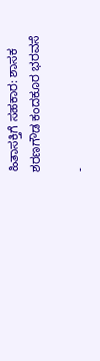ಹಿತಾಸಕ್ತಿಗೆ ಸಹಕಾರ: ಶಾಸಕ ಶರಣಗೌಡ ಕಂದಕೂರ ಭರವಸೆ

-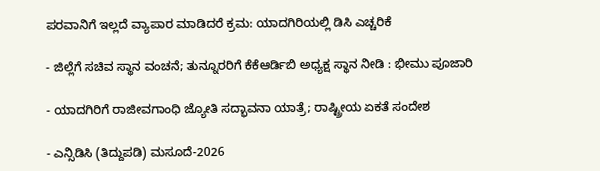ಪರವಾನಿಗೆ ಇಲ್ಲದೆ ವ್ಯಾಪಾರ ಮಾಡಿದರೆ ಕ್ರಮ: ಯಾದಗಿರಿಯಲ್ಲಿ ಡಿಸಿ ಎಚ್ಚರಿಕೆ

- ಜಿಲ್ಲೆಗೆ ಸಚಿವ ಸ್ಥಾನ ವಂಚನೆ; ತುನ್ನೂರರಿಗೆ ಕೆಕೆಆರ್ಡಿಬಿ ಅಧ್ಯಕ್ಷ ಸ್ಥಾನ ನೀಡಿ : ಭೀಮು ಪೂಜಾರಿ

- ಯಾದಗಿರಿಗೆ ರಾಜೀವಗಾಂಧಿ ಜ್ಯೋತಿ ಸದ್ಭಾವನಾ ಯಾತ್ರೆ; ರಾಷ್ಟ್ರೀಯ ಏಕತೆ ಸಂದೇಶ

- ಎನ್ಸಿಡಿಸಿ (ತಿದ್ದುಪಡಿ) ಮಸೂದೆ-2026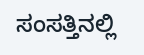ಸಂಸತ್ತಿನಲ್ಲಿ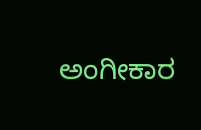ಅಂಗೀಕಾರ